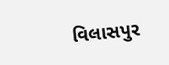વિલાસપુર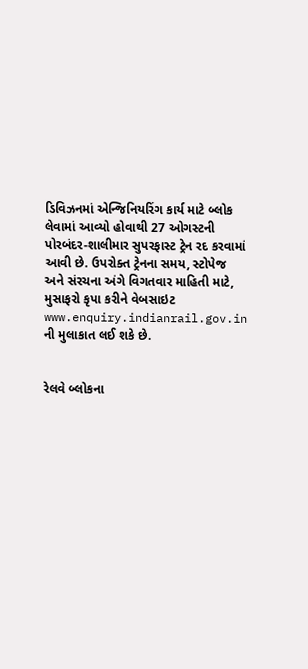ડિવિઝનમાં એન્જિનિયરિંગ કાર્ય માટે બ્લોક લેવામાં આવ્યો હોવાથી 27 ઓગસ્ટની પોરબંદર-શાલીમાર સુપરફાસ્ટ ટ્રેન રદ કરવામાં આવી છે. ઉપરોક્ત ટ્રેનના સમય, સ્ટોપેજ અને સંરચના અંગે વિગતવાર માહિતી માટે, મુસાફરો કૃપા કરીને વેબસાઇટ www.enquiry.indianrail.gov.in ની મુલાકાત લઈ શકે છે.


રેલવે બ્લોકના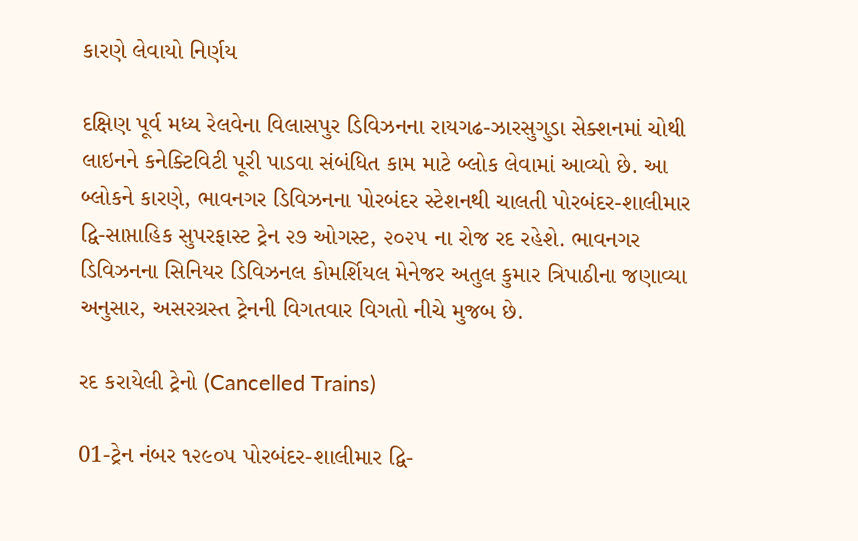કારણે લેવાયો નિર્ણય

દક્ષિણ પૂર્વ મધ્ય રેલવેના વિલાસપુર ડિવિઝનના રાયગઢ-ઝારસુગુડા સેક્શનમાં ચોથી લાઇનને કનેક્ટિવિટી પૂરી પાડવા સંબંધિત કામ માટે બ્લોક લેવામાં આવ્યો છે. આ બ્લોકને કારણે, ભાવનગર ડિવિઝનના પોરબંદર સ્ટેશનથી ચાલતી પોરબંદર-શાલીમાર દ્વિ-સાપ્તાહિક સુપરફાસ્ટ ટ્રેન ૨૭ ઓગસ્ટ, ૨૦૨૫ ના રોજ રદ રહેશે. ભાવનગર ડિવિઝનના સિનિયર ડિવિઝનલ કોમર્શિયલ મેનેજર અતુલ કુમાર ત્રિપાઠીના જણાવ્યા અનુસાર, અસરગ્રસ્ત ટ્રેનની વિગતવાર વિગતો નીચે મુજબ છે.

રદ કરાયેલી ટ્રેનો (Cancelled Trains)

01-ટ્રેન નંબર ૧૨૯૦૫ પોરબંદર-શાલીમાર દ્વિ-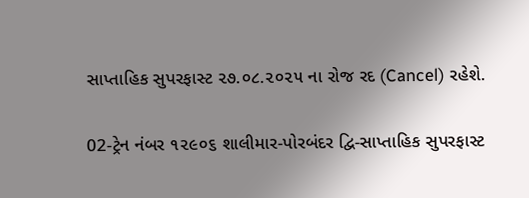સાપ્તાહિક સુપરફાસ્ટ ૨૭.૦૮.૨૦૨૫ ના રોજ રદ (Cancel) રહેશે.

02-ટ્રેન નંબર ૧૨૯૦૬ શાલીમાર-પોરબંદર દ્વિ-સાપ્તાહિક સુપરફાસ્ટ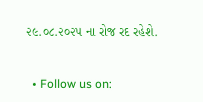૨૯.૦૮.૨૦૨૫ ના રોજ રદ રહેશે.


  • Follow us on: